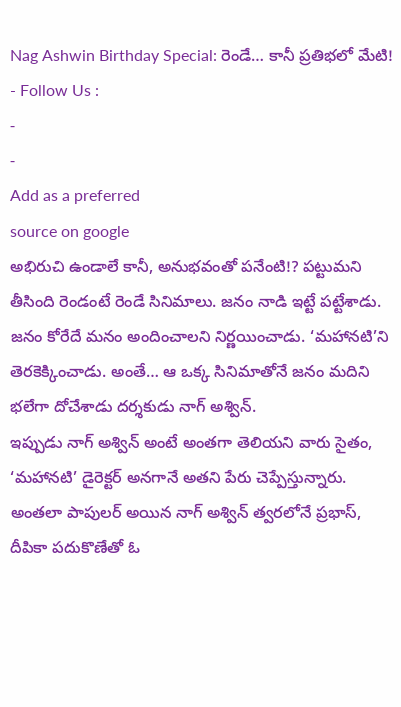Nag Ashwin Birthday Special: రెండే… కానీ ప్రతిభలో మేటి!
- Follow Us :
-
-
Add as a preferred
source on google
అభిరుచి ఉండాలే కానీ, అనుభవంతో పనేంటి!? పట్టుమని తీసింది రెండంటే రెండే సినిమాలు. జనం నాడి ఇట్టే పట్టేశాడు. జనం కోరేదే మనం అందించాలని నిర్ణయించాడు. ‘మహానటి’ని తెరకెక్కించాడు. అంతే… ఆ ఒక్క సినిమాతోనే జనం మదిని భలేగా దోచేశాడు దర్శకుడు నాగ్ అశ్విన్.
ఇప్పుడు నాగ్ అశ్విన్ అంటే అంతగా తెలియని వారు సైతం, ‘మహానటి’ డైరెక్టర్ అనగానే అతని పేరు చెప్పేస్తున్నారు. అంతలా పాపులర్ అయిన నాగ్ అశ్విన్ త్వరలోనే ప్రభాస్, దీపికా పదుకొణేతో ఓ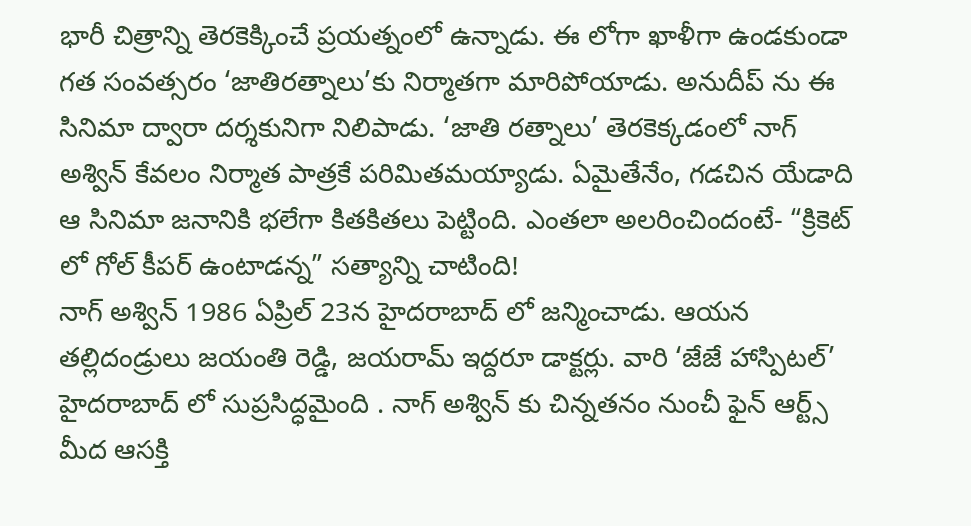భారీ చిత్రాన్ని తెరకెక్కించే ప్రయత్నంలో ఉన్నాడు. ఈ లోగా ఖాళీగా ఉండకుండా గత సంవత్సరం ‘జాతిరత్నాలు’కు నిర్మాతగా మారిపోయాడు. అనుదీప్ ను ఈ సినిమా ద్వారా దర్శకునిగా నిలిపాడు. ‘జాతి రత్నాలు’ తెరకెక్కడంలో నాగ్ అశ్విన్ కేవలం నిర్మాత పాత్రకే పరిమితమయ్యాడు. ఏమైతేనేం, గడచిన యేడాది ఆ సినిమా జనానికి భలేగా కితకితలు పెట్టింది. ఎంతలా అలరించిందంటే- “క్రికెట్ లో గోల్ కీపర్ ఉంటాడన్న” సత్యాన్ని చాటింది!
నాగ్ అశ్విన్ 1986 ఏప్రిల్ 23న హైదరాబాద్ లో జన్మించాడు. ఆయన తల్లిదండ్రులు జయంతి రెడ్డి, జయరామ్ ఇద్దరూ డాక్టర్లు. వారి ‘జేజే హాస్పిటల్’ హైదరాబాద్ లో సుప్రసిద్ధమైంది . నాగ్ అశ్విన్ కు చిన్నతనం నుంచీ ఫైన్ ఆర్ట్స్ మీద ఆసక్తి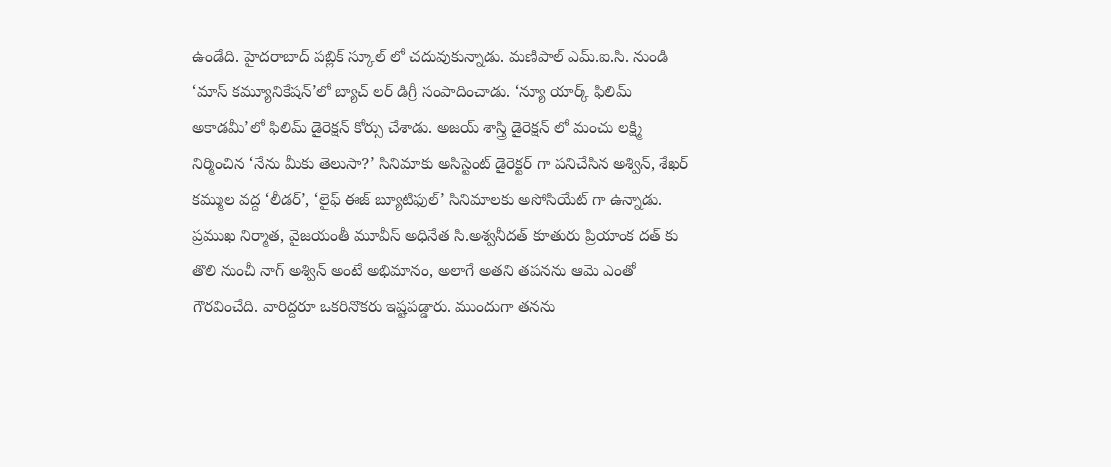ఉండేది. హైదరాబాద్ పబ్లిక్ స్కూల్ లో చదువుకున్నాడు. మణిపాల్ ఎమ్.ఐ.సి. నుండి ‘మాస్ కమ్యూనికేషన్’లో బ్యాచ్ లర్ డిగ్రీ సంపాదించాడు. ‘న్యూ యార్క్ ఫిలిమ్ అకాడమీ’లో ఫిలిమ్ డైరెక్షన్ కోర్సు చేశాడు. అజయ్ శాస్త్రి డైరెక్షన్ లో మంచు లక్ష్మి నిర్మించిన ‘నేను మీకు తెలుసా?’ సినిమాకు అసిస్టెంట్ డైరెక్టర్ గా పనిచేసిన అశ్విన్, శేఖర్ కమ్ముల వద్ద ‘లీడర్’, ‘లైఫ్ ఈజ్ బ్యూటిఫుల్’ సినిమాలకు అసోసియేట్ గా ఉన్నాడు. ప్రముఖ నిర్మాత, వైజయంతీ మూవీస్ అధినేత సి.అశ్వనీదత్ కూతురు ప్రియాంక దత్ కు తొలి నుంచీ నాగ్ అశ్విన్ అంటే అభిమానం, అలాగే అతని తపనను ఆమె ఎంతో గౌరవించేది. వారిద్దరూ ఒకరినొకరు ఇష్టపడ్డారు. ముందుగా తనను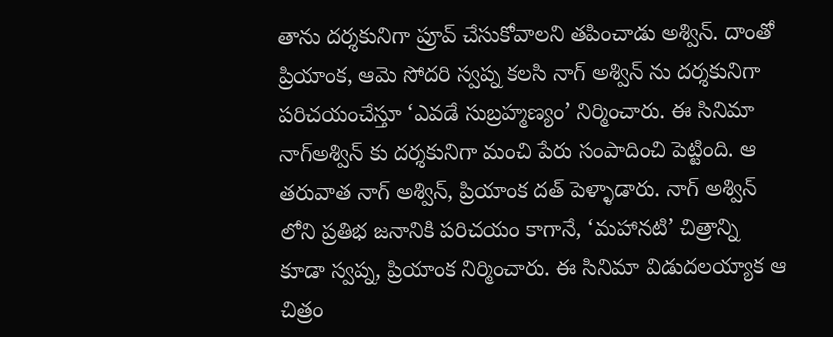తాను దర్శకునిగా ప్రూవ్ చేసుకోవాలని తపించాడు అశ్విన్. దాంతో ప్రియాంక, ఆమె సోదరి స్వప్న కలసి నాగ్ అశ్విన్ ను దర్శకునిగా పరిచయంచేస్తూ ‘ఎవడే సుబ్రహ్మణ్యం’ నిర్మించారు. ఈ సినిమా నాగ్అశ్విన్ కు దర్శకునిగా మంచి పేరు సంపాదించి పెట్టింది. ఆ తరువాత నాగ్ అశ్విన్, ప్రియాంక దత్ పెళ్ళాడారు. నాగ్ అశ్విన్ లోని ప్రతిభ జనానికి పరిచయం కాగానే, ‘మహానటి’ చిత్రాన్ని కూడా స్వప్న, ప్రియాంక నిర్మించారు. ఈ సినిమా విడుదలయ్యాక ఆ చిత్రం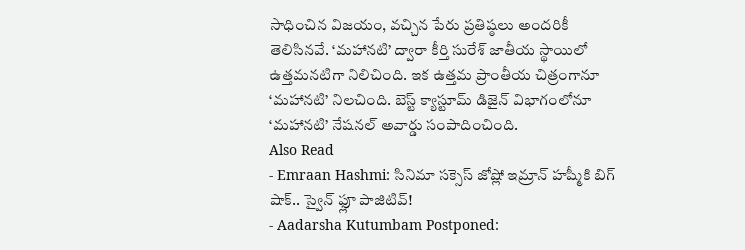సాధించిన విజయం, వచ్చిన పేరు ప్రతిష్ఠలు అందరికీ తెలిసినవే. ‘మహానటి’ ద్వారా కీర్తి సురేశ్ జాతీయ స్థాయిలో ఉత్తమనటిగా నిలిచింది. ఇక ఉత్తమ ప్రాంతీయ చిత్రంగానూ ‘మహానటి’ నిలచింది. బెస్ట్ క్యాస్టూమ్ డిజైన్ విభాగంలోనూ ‘మహానటి’ నేషనల్ అవార్డు సంపాదించింది.
Also Read
- Emraan Hashmi: సినిమా సక్సెస్ జోష్లో ఇమ్రాన్ హష్మీకి బిగ్ షాక్.. స్వైన్ ఫ్లూ పాజిటివ్!
- Aadarsha Kutumbam Postponed: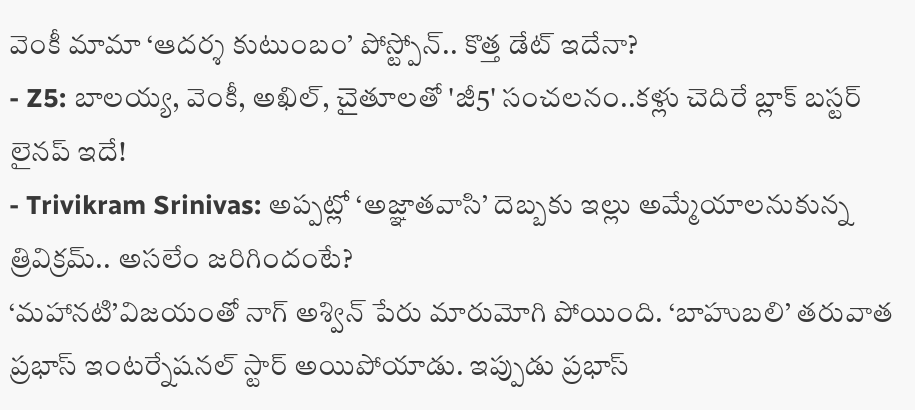వెంకీ మామా ‘ఆదర్శ కుటుంబం’ పోస్ట్పోన్.. కొత్త డేట్ ఇదేనా?
- Z5: బాలయ్య, వెంకీ, అఖిల్, చైతూలతో 'జీ5' సంచలనం..కళ్లు చెదిరే బ్లాక్ బస్టర్ లైనప్ ఇదే!
- Trivikram Srinivas: అప్పట్లో ‘అజ్ఞాతవాసి’ దెబ్బకు ఇల్లు అమ్మేయాలనుకున్న త్రివిక్రమ్.. అసలేం జరిగిందంటే?
‘మహానటి’విజయంతో నాగ్ అశ్విన్ పేరు మారుమోగి పోయింది. ‘బాహుబలి’ తరువాత ప్రభాస్ ఇంటర్నేషనల్ స్టార్ అయిపోయాడు. ఇప్పుడు ప్రభాస్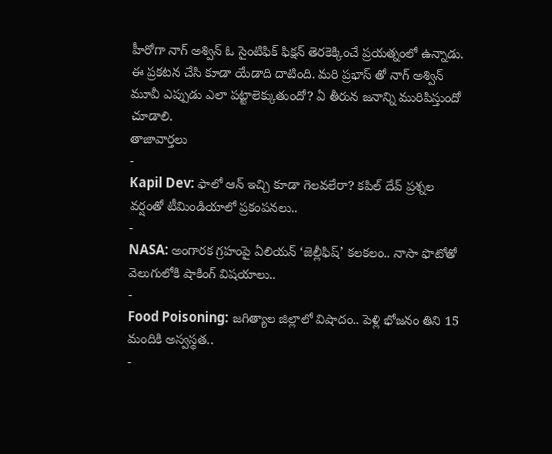హీరోగా నాగ్ అశ్విన్ ఓ సైంటిఫిక్ ఫిక్షన్ తెరకెక్కించే ప్రయత్నంలో ఉన్నాడు. ఈ ప్రకటన చేసి కూడా యేడాది దాటింది. మరి ప్రభాస్ తో నాగ్ అశ్విన్ మూవీ ఎప్పుడు ఎలా పట్టాలెక్కుతుందో? ఏ తీరున జనాన్ని మురిపిస్తుందో చూడాలి.
తాజావార్తలు
-
Kapil Dev: ఫాలో ఆన్ ఇచ్చి కూడా గెలవలేరా? కపిల్ దేవ్ ప్రశ్నల వర్షంతో టీమిండియాలో ప్రకంపనలు..
-
NASA: అంగారక గ్రహంపై ఏలియన్ ‘జెల్లీఫిష్’ కలకలం.. నాసా ఫొటోతో వెలుగులోకి షాకింగ్ విషయాలు..
-
Food Poisoning: జగిత్యాల జిల్లాలో విషాదం.. పెళ్లి భోజనం తిని 15 మందికి అస్వస్థత..
-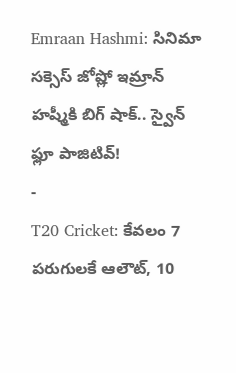Emraan Hashmi: సినిమా సక్సెస్ జోష్లో ఇమ్రాన్ హష్మీకి బిగ్ షాక్.. స్వైన్ ఫ్లూ పాజిటివ్!
-
T20 Cricket: కేవలం 7 పరుగులకే ఆలౌట్, 10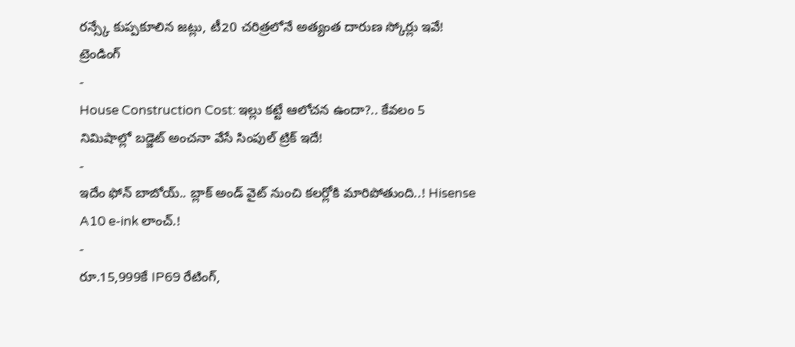రన్స్కే కుప్పకూలిన జట్లు, టీ20 చరిత్రలోనే అత్యంత దారుణ స్కోర్లు ఇవే!
ట్రెండింగ్
-
House Construction Cost: ఇల్లు కట్టే ఆలోచన ఉందా?.. కేవలం 5 నిమిషాల్లో బడ్జెట్ అంచనా వేసే సింపుల్ ట్రిక్ ఇదే!
-
ఇదేం ఫోన్ బాబోయ్.. బ్లాక్ అండ్ వైట్ నుంచి కలర్లోకి మారిపోతుంది..! Hisense A10 e-ink లాంచ్.!
-
రూ.15,999కే IP69 రేటింగ్,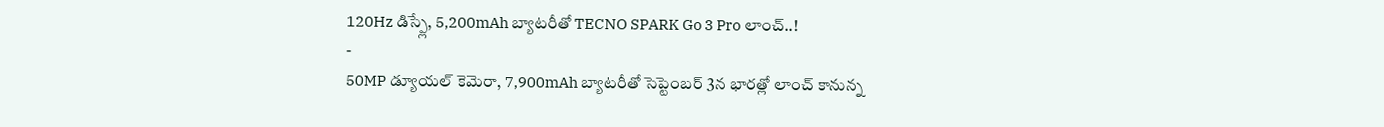120Hz డిస్ప్లే, 5,200mAh బ్యాటరీతో TECNO SPARK Go 3 Pro లాంచ్..!
-
50MP డ్యూయల్ కెమెరా, 7,900mAh బ్యాటరీతో సెప్టెంబర్ 3న భారత్లో లాంచ్ కానున్న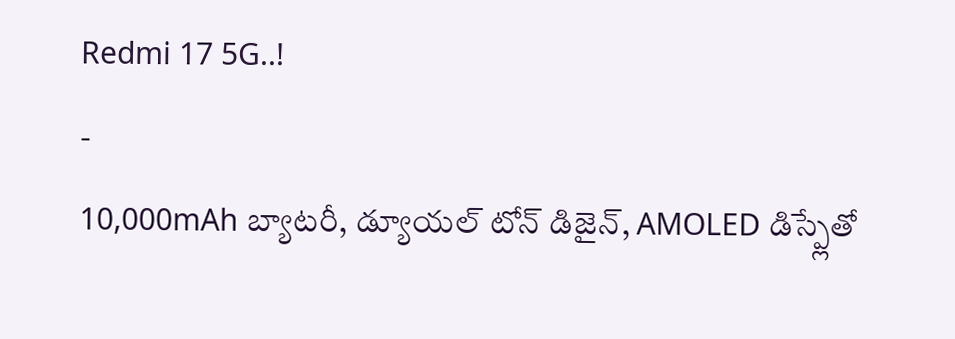Redmi 17 5G..!
-
10,000mAh బ్యాటరీ, డ్యూయల్ టోన్ డిజైన్, AMOLED డిస్ప్లేతో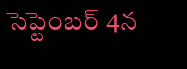సెప్టెంబర్ 4న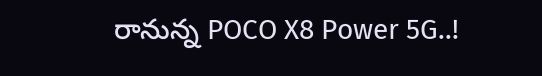రానున్న POCO X8 Power 5G..!